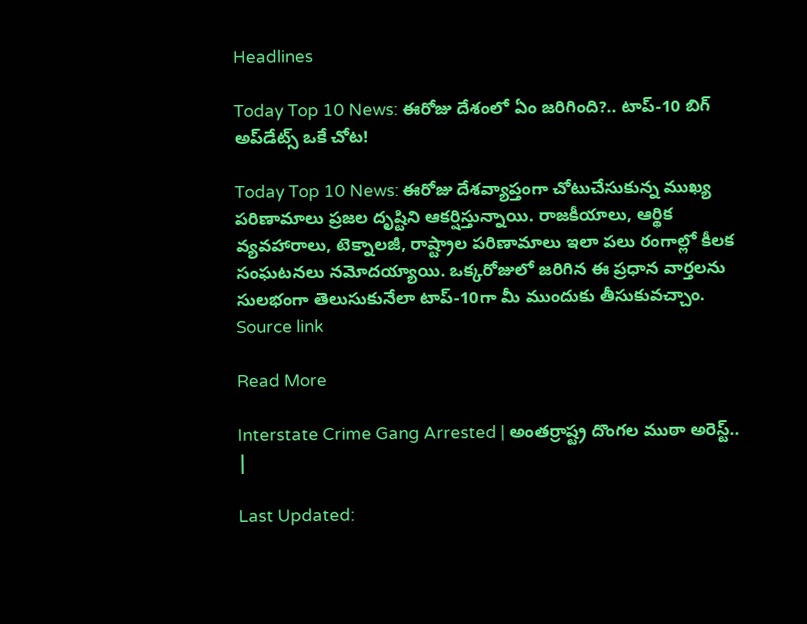Headlines

Today Top 10 News: ఈరోజు దేశంలో ఏం జరిగింది?.. టాప్-10 బిగ్ అప్‌డేట్స్ ఒకే చోట!

Today Top 10 News: ఈరోజు దేశవ్యాప్తంగా చోటుచేసుకున్న ముఖ్య పరిణామాలు ప్రజల దృష్టిని ఆకర్షిస్తున్నాయి. రాజకీయాలు, ఆర్థిక వ్యవహారాలు, టెక్నాలజీ, రాష్ట్రాల పరిణామాలు ఇలా పలు రంగాల్లో కీలక సంఘటనలు నమోదయ్యాయి. ఒక్కరోజులో జరిగిన ఈ ప్రధాన వార్తలను సులభంగా తెలుసుకునేలా టాప్-10గా మీ ముందుకు తీసుకువచ్చాం. Source link

Read More

Interstate Crime Gang Arrested | అంతర్రాష్ట్ర దొంగల ముఠా అరెస్ట్.. |

Last Updated: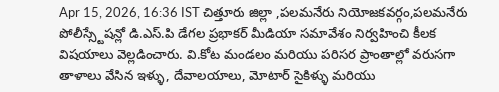Apr 15, 2026, 16:36 IST చిత్తూరు జిల్లా ,పలమనేరు నియోజకవర్గం,పలమనేరు పోలీస్స్టేషన్లో డి.ఎస్.పి డేగల ప్రభాకర్ మీడియా సమావేశం నిర్వహించి కీలక విషయాలు వెల్లడించారు. వి.కోట మండలం మరియు పరిసర ప్రాంతాల్లో వరుసగా తాళాలు వేసిన ఇళ్ళు, దేవాలయాలు, మోటార్ సైకిళ్ళు మరియు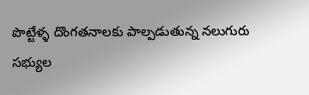పొట్టేళ్ళ దొంగతనాలకు పాల్పడుతున్న నలుగురు సభ్యుల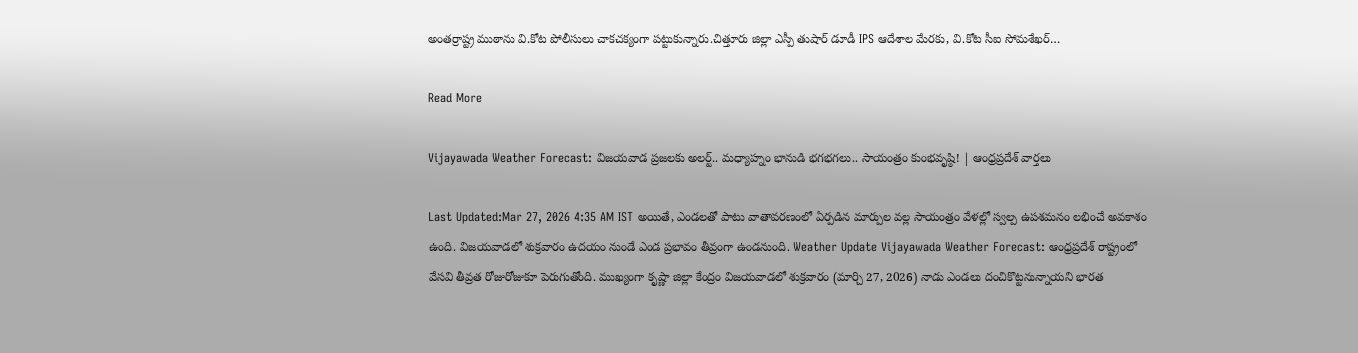అంతర్రాష్ట్ర ముఠాను వి.కోట పోలీసులు చాకచక్యంగా పట్టుకున్నారు.చిత్తూరు జిల్లా ఎస్పీ తుషార్ డూడీ IPS ఆదేశాల మేరకు, వి.కోట సీఐ సోమశేఖర్…

Read More

Vijayawada Weather Forecast: విజయవాడ ప్రజలకు అలర్ట్.. మధ్యాహ్నం భానుడి భగభగలు.. సాయంత్రం కుంభవృష్ఠి! | ఆంధ్రప్రదేశ్ వార్తలు

Last Updated:Mar 27, 2026 4:35 AM IST అయితే, ఎండలతో పాటు వాతావరణంలో ఏర్పడిన మార్పుల వల్ల సాయంత్రం వేళల్లో స్వల్ప ఉపశమనం లభించే అవకాశం ఉంది. విజయవాడలో శుక్రవారం ఉదయం నుండే ఎండ ప్రభావం తీవ్రంగా ఉండనుంది. Weather Update Vijayawada Weather Forecast: ఆంధ్రప్రదేశ్ రాష్ట్రంలో వేసవి తీవ్రత రోజురోజుకూ పెరుగుతోంది. ముఖ్యంగా కృష్ణా జిల్లా కేంద్రం విజయవాడలో శుక్రవారం (మార్చి 27, 2026) నాడు ఎండలు దంచికొట్టనున్నాయని భారత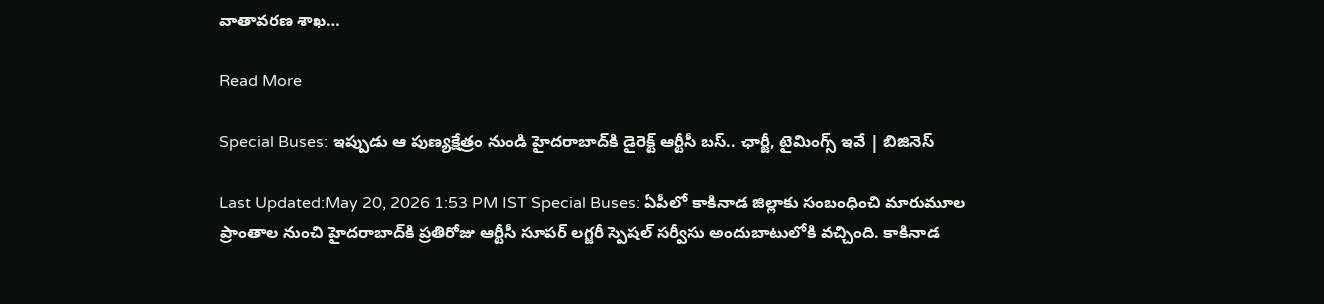వాతావరణ శాఖ…

Read More

Special Buses: ఇప్పుడు ఆ పుణ్యక్షేత్రం నుండి హైదరాబాద్‌కి డైరెక్ట్ ఆర్టీసీ బస్.. ఛార్జీ, టైమింగ్స్ ఇవే | బిజినెస్

Last Updated:May 20, 2026 1:53 PM IST Special Buses: ఏపీలో కాకినాడ జిల్లాకు సంబంధించి మారుమూల ప్రాంతాల నుంచి హైదరాబాద్‌కి ప్రతిరోజు ఆర్టీసీ సూపర్ లగ్జరీ స్పెషల్ సర్వీసు అందుబాటులోకి వచ్చింది. కాకినాడ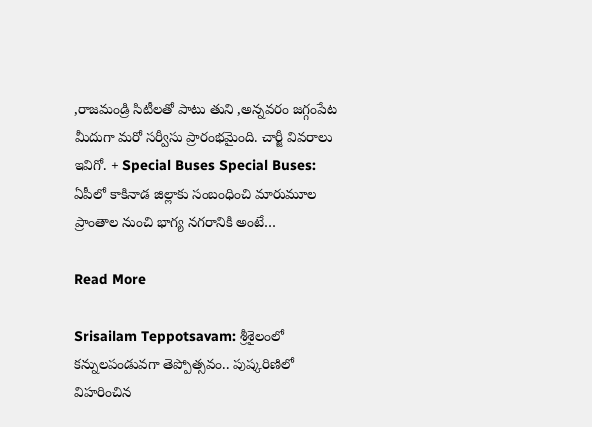,రాజమండ్రి సిటీలతో పాటు తుని ,అన్నవరం జగ్గంపేట మీదుగా మరో సర్వీసు ప్రారంభమైంది. చార్జీ వివరాలు ఇవిగో. + Special Buses Special Buses: ఏపీలో కాకినాడ జిల్లాకు సంబంధించి మారుమూల ప్రాంతాల నుంచి భాగ్య నగరానికి అంటే…

Read More

Srisailam Teppotsavam: శ్రీశైలంలో కన్నులపండువగా తెప్పోత్సవం.. పుష్కరిణిలో విహరించిన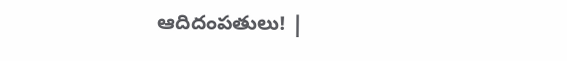ఆదిదంపతులు! |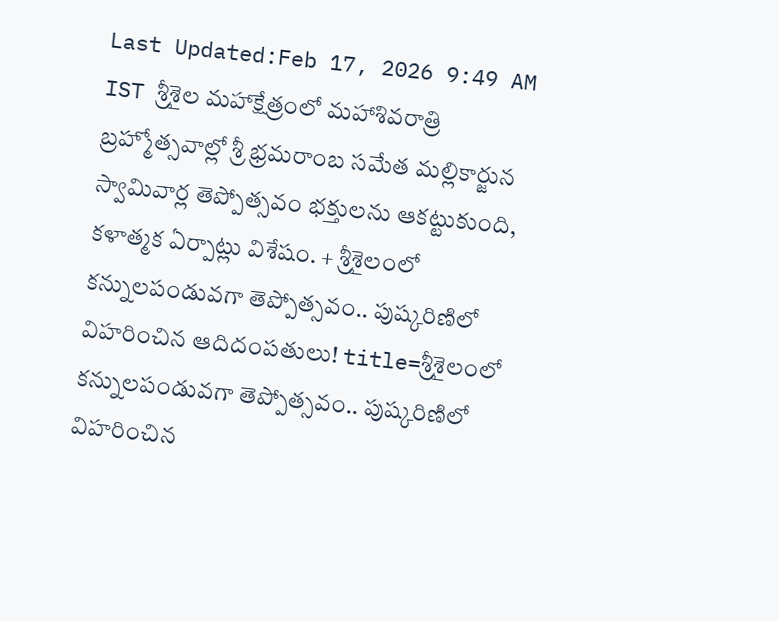Last Updated:Feb 17, 2026 9:49 AM IST శ్రీశైల మహాక్షేత్రంలో మహాశివరాత్రి బ్రహ్మోత్సవాల్లో శ్రీ భ్రమరాంబ సమేత మల్లికార్జున స్వామివార్ల తెప్పోత్సవం భక్తులను ఆకట్టుకుంది, కళాత్మక ఏర్పాట్లు విశేషం. + శ్రీశైలంలో కన్నులపండువగా తెప్పోత్సవం.. పుష్కరిణిలో విహరించిన ఆదిదంపతులు! title=శ్రీశైలంలో కన్నులపండువగా తెప్పోత్సవం.. పుష్కరిణిలో విహరించిన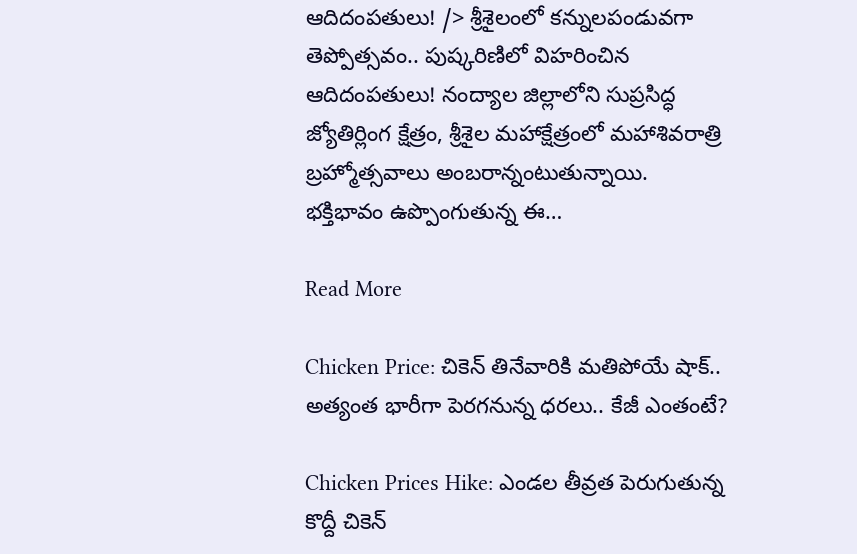ఆదిదంపతులు! /> శ్రీశైలంలో కన్నులపండువగా తెప్పోత్సవం.. పుష్కరిణిలో విహరించిన ఆదిదంపతులు! నంద్యాల జిల్లాలోని సుప్రసిద్ధ జ్యోతిర్లింగ క్షేత్రం, శ్రీశైల మహాక్షేత్రంలో మహాశివరాత్రి బ్రహ్మోత్సవాలు అంబరాన్నంటుతున్నాయి. భక్తిభావం ఉప్పొంగుతున్న ఈ…

Read More

Chicken Price: చికెన్ తినేవారికి మతిపోయే షాక్.. అత్యంత భారీగా పెరగనున్న ధరలు.. కేజీ ఎంతంటే?

Chicken Prices Hike: ఎండల తీవ్రత పెరుగుతున్న కొద్దీ చికెన్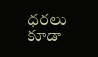ధరలు కూడా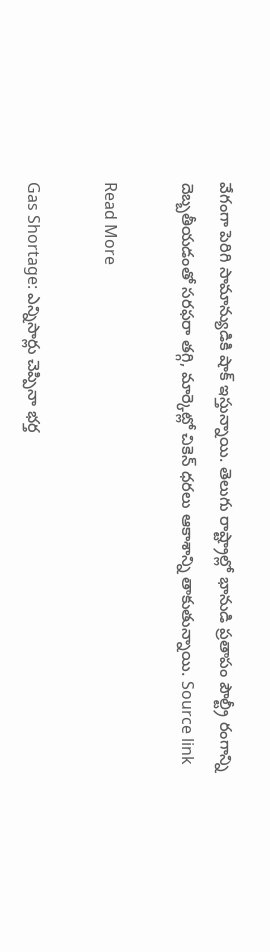వేగంగా పెరిగి సామాన్యుడికి షాక్ ఇస్తున్నాయి. తెలుగు రాష్ట్రాల్లో భానుడి ప్రతాపం పౌల్ట్రీ రంగాన్ని దెబ్బతీయడంతో సరఫరా తగ్గి, మార్కెట్లో చికెన్ ధరలు ఆకాశాన్ని తాకుతున్నాయి. Source link

Read More

Gas Shortage: ఎన్నిసార్లు చెప్పినా భర్త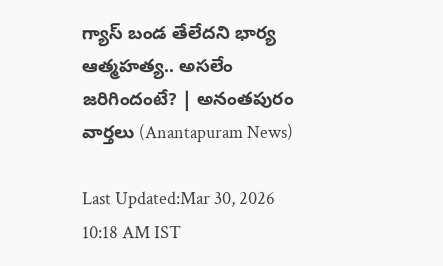గ్యాస్ బండ తేలేదని భార్య ఆత్మహత్య.. అసలేం జరిగిందంటే? | అనంతపురం వార్తలు (Anantapuram News)

Last Updated:Mar 30, 2026 10:18 AM IST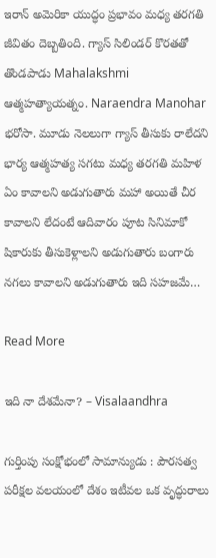ఇరాన్ అమెరికా యుద్ధం ప్రభావం మధ్య తరగతి జీవితం దెబ్బతింది. గ్యాస్ సిలిండర్ కొరతతో తొండపాడు Mahalakshmi ఆత్మహత్యాయత్నం. Naraendra Manohar భరోసా. మూడు నెలలుగా గ్యాస్ తీసుకు రాలేదని భార్య ఆత్మహత్య సగటు మధ్య తరగతి మహిళ ఏం కావాలని అడుగుతారు మహా అయితే చీర కావాలని లేదంటే ఆదివారం పూట సినిమాకో షికారుకు తీసుకెళ్లాలని అడుగుతారు బంగారు నగలు కావాలని అడుగుతారు ఇది సహజమే…

Read More

ఇది నా దేశమేనా? – Visalaandhra

గుర్తింపు సంక్షోభంలో సామాన్యుడు : పౌరసత్వ పరీక్షల వలయంలో దేశం ఇటీవల ఒక వృద్ధురాలు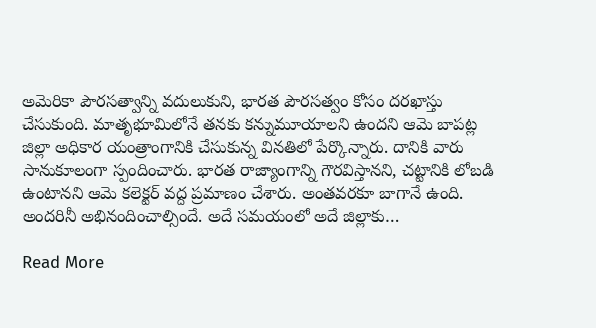అమెరికా పౌరసత్వాన్ని వదులుకుని, భారత పౌరసత్వం కోసం దరఖాస్తు చేసుకుంది. మాతృభూమిలోనే తనకు కన్నుమూయాలని ఉందని ఆమె బాపట్ల జిల్లా అధికార యంత్రాంగానికి చేసుకున్న వినతిలో పేర్కొన్నారు. దానికి వారు సానుకూలంగా స్పందించారు. భారత రాజ్యాంగాన్ని గౌరవిస్తానని, చట్టానికి లోబడి ఉంటానని ఆమె కలెక్టర్ వద్ద ప్రమాణం చేశారు. అంతవరకూ బాగానే ఉంది. అందరినీ అభినందించాల్సిందే. అదే సమయంలో అదే జిల్లాకు…

Read More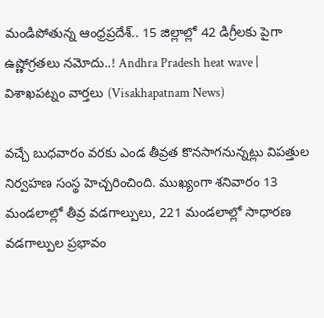మండిపోతున్న ఆంధ్రప్రదేశ్.. 15 జిల్లాల్లో 42 డిగ్రీలకు పైగా ఉష్ణోగ్రతలు నమోదు..! Andhra Pradesh heat wave | విశాఖపట్నం వార్తలు (Visakhapatnam News)

వచ్చే బుధవారం వరకు ఎండ తీవ్రత కొనసాగనున్నట్లు విపత్తుల నిర్వహణ సంస్థ హెచ్చరించింది. ముఖ్యంగా శనివారం 13 మండలాల్లో తీవ్ర వడగాల్పులు, 221 మండలాల్లో సాధారణ వడగాల్పుల ప్రభావం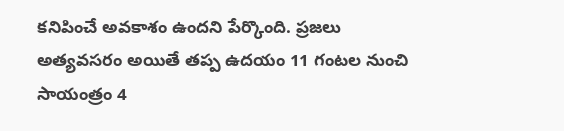కనిపించే అవకాశం ఉందని పేర్కొంది. ప్రజలు అత్యవసరం అయితే తప్ప ఉదయం 11 గంటల నుంచి సాయంత్రం 4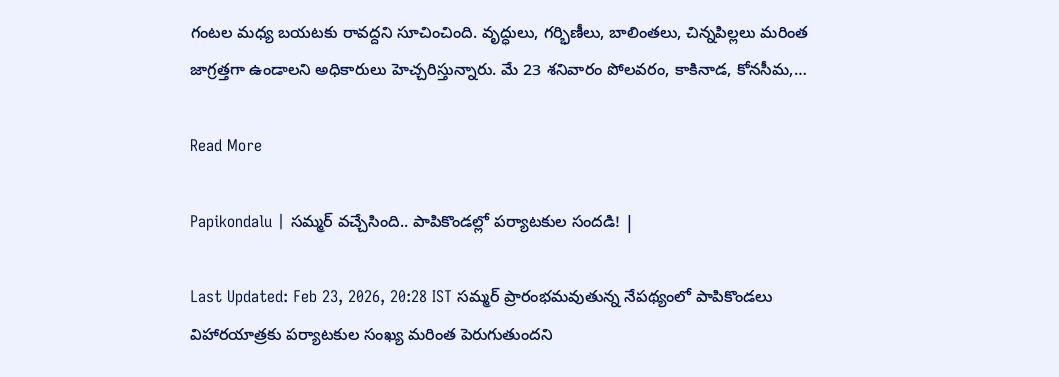గంటల మధ్య బయటకు రావద్దని సూచించింది. వృద్ధులు, గర్భిణీలు, బాలింతలు, చిన్నపిల్లలు మరింత జాగ్రత్తగా ఉండాలని అధికారులు హెచ్చరిస్తున్నారు. మే 23 శనివారం పోలవరం, కాకినాడ, కోనసీమ,…

Read More

Papikondalu | సమ్మర్ వచ్చేసింది.. పాపికొండల్లో పర్యాటకుల సందడి! |

Last Updated: Feb 23, 2026, 20:28 IST సమ్మర్ ప్రారంభమవుతున్న నేపథ్యంలో పాపికొండలు విహారయాత్రకు పర్యాటకుల సంఖ్య మరింత పెరుగుతుందని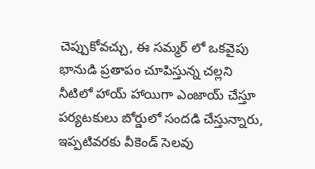చెప్పుకోవచ్చు, ఈ సమ్మర్ లో ఒకవైపు భానుడి ప్రతాపం చూపిస్తున్న చల్లని నీటిలో హాయ్ హాయిగా ఎంజాయ్ చేస్తూ పర్యటకులు బోర్డులో సందడి చేస్తున్నారు, ఇప్పటివరకు వీకెండ్ సెలవు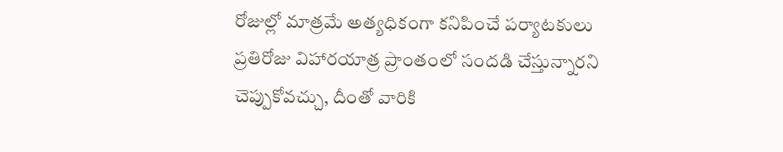రోజుల్లో మాత్రమే అత్యధికంగా కనిపించే పర్యాటకులు ప్రతిరోజు విహారయాత్ర ప్రాంతంలో సందడి చేస్తున్నారని చెప్పుకోవచ్చు, దీంతో వారికి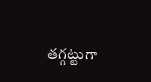తగ్గట్టుగా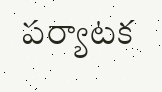పర్యాటక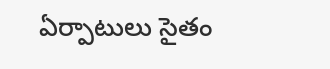ఏర్పాటులు సైతం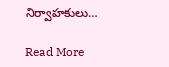నిర్వాహకులు…

Read More